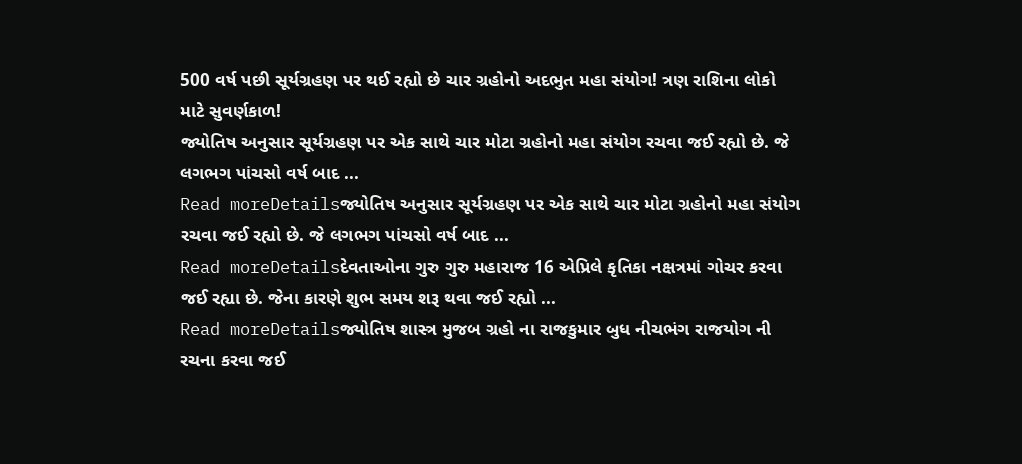500 વર્ષ પછી સૂર્યગ્રહણ પર થઈ રહ્યો છે ચાર ગ્રહોનો અદભુત મહા સંયોગ! ત્રણ રાશિના લોકો માટે સુવર્ણકાળ!
જ્યોતિષ અનુસાર સૂર્યગ્રહણ પર એક સાથે ચાર મોટા ગ્રહોનો મહા સંયોગ રચવા જઈ રહ્યો છે. જે લગભગ પાંચસો વર્ષ બાદ ...
Read moreDetailsજ્યોતિષ અનુસાર સૂર્યગ્રહણ પર એક સાથે ચાર મોટા ગ્રહોનો મહા સંયોગ રચવા જઈ રહ્યો છે. જે લગભગ પાંચસો વર્ષ બાદ ...
Read moreDetailsદેવતાઓના ગુરુ ગુરુ મહારાજ 16 એપ્રિલે કૃતિકા નક્ષત્રમાં ગોચર કરવા જઈ રહ્યા છે. જેના કારણે શુભ સમય શરૂ થવા જઈ રહ્યો ...
Read moreDetailsજ્યોતિષ શાસ્ત્ર મુજબ ગ્રહો ના રાજકુમાર બુધ નીચભંગ રાજયોગ ની રચના કરવા જઈ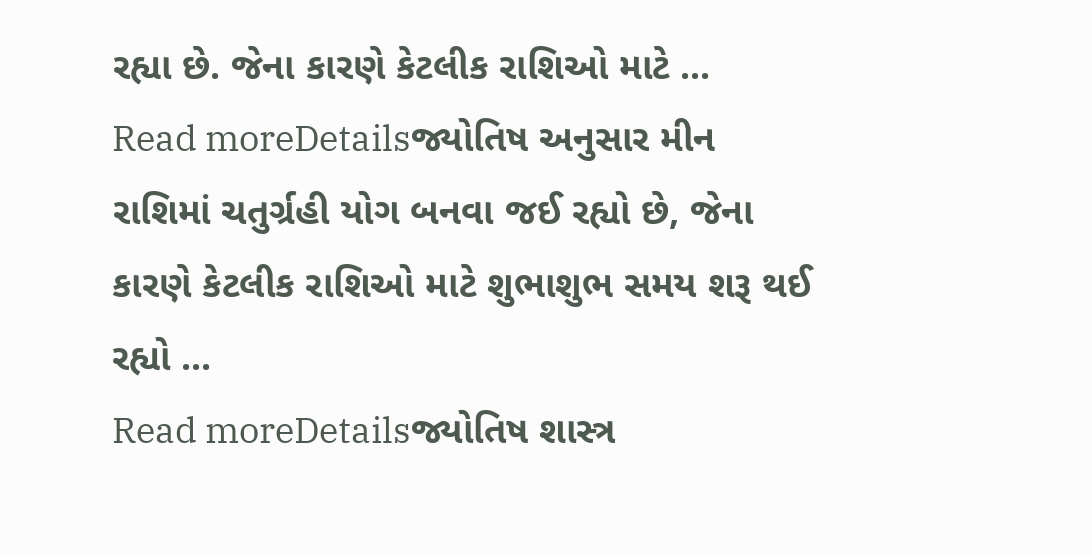રહ્યા છે. જેના કારણે કેટલીક રાશિઓ માટે ...
Read moreDetailsજ્યોતિષ અનુસાર મીન રાશિમાં ચતુર્ગ્રહી યોગ બનવા જઈ રહ્યો છે, જેના કારણે કેટલીક રાશિઓ માટે શુભાશુભ સમય શરૂ થઈ રહ્યો ...
Read moreDetailsજ્યોતિષ શાસ્ત્ર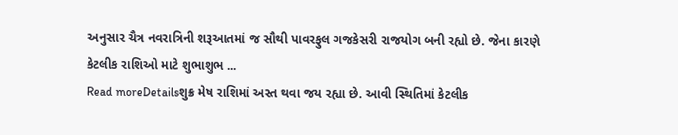અનુસાર ચૈત્ર નવરાત્રિની શરૂઆતમાં જ સૌથી પાવરફુલ ગજકેસરી રાજયોગ બની રહ્યો છે. જેના કારણે કેટલીક રાશિઓ માટે શુભાશુભ ...
Read moreDetailsશુક્ર મેષ રાશિમાં અસ્ત થવા જય રહ્યા છે. આવી સ્થિતિમાં કેટલીક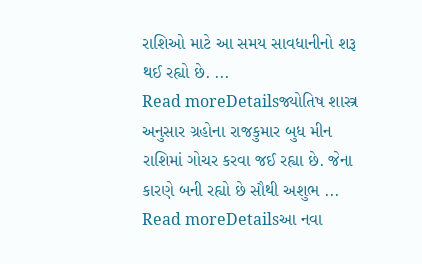રાશિઓ માટે આ સમય સાવધાનીનો શરૂ થઈ રહ્યો છે. ...
Read moreDetailsજ્યોતિષ શાસ્ત્ર અનુસાર ગ્રહોના રાજકુમાર બુધ મીન રાશિમાં ગોચર કરવા જઈ રહ્યા છે. જેના કારણે બની રહ્યો છે સૌથી અશુભ ...
Read moreDetailsઆ નવા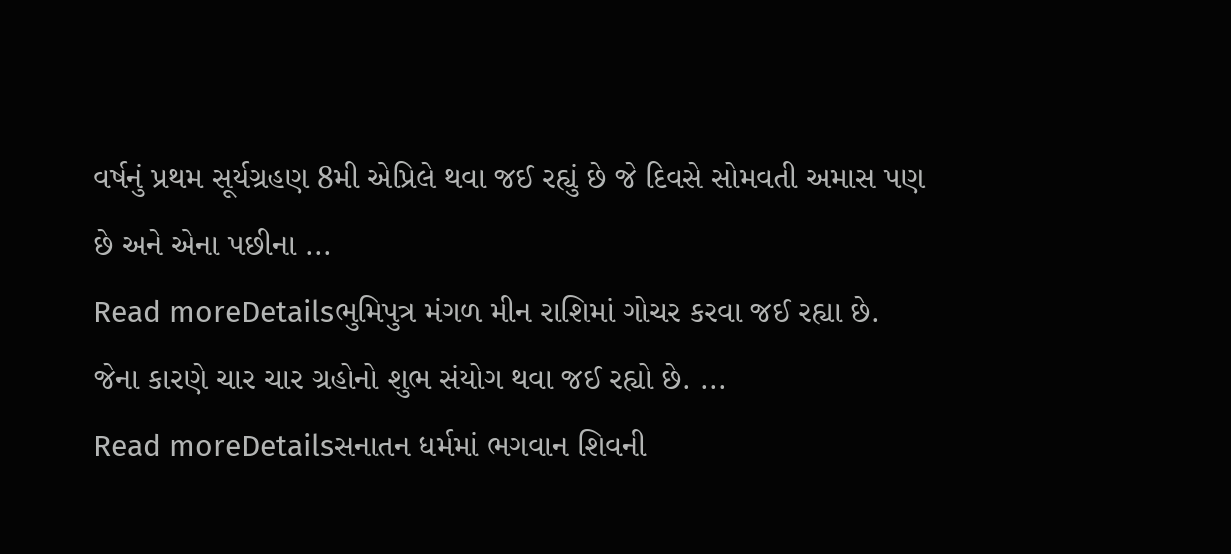વર્ષનું પ્રથમ સૂર્યગ્રહણ 8મી એપ્રિલે થવા જઈ રહ્યું છે જે દિવસે સોમવતી અમાસ પણ છે અને એના પછીના ...
Read moreDetailsભુમિપુત્ર મંગળ મીન રાશિમાં ગોચર કરવા જઈ રહ્યા છે. જેના કારણે ચાર ચાર ગ્રહોનો શુભ સંયોગ થવા જઈ રહ્યો છે. ...
Read moreDetailsસનાતન ધર્મમાં ભગવાન શિવની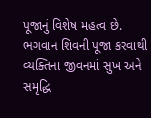પૂજાનું વિશેષ મહત્વ છે. ભગવાન શિવની પૂજા કરવાથી વ્યક્તિના જીવનમાં સુખ અને સમૃદ્ધિ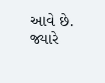આવે છે. જ્યારે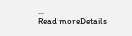...
Read moreDetails